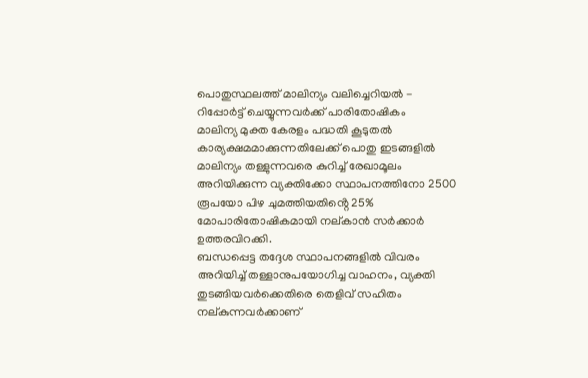പൊതുസ്ഥലത്ത് മാലിന്യം വലിച്ചെറിയൽ - റിപ്പോർട്ട് ചെയ്യുന്നവർക്ക് പാരിതോഷികം
മാലിന്യ മുക്ത കേരളം പദ്ധതി കൂടുതൽ കാര്യക്ഷമമാക്കുന്നതിലേക്ക് പൊതു ഇടങ്ങളിൽ മാലിന്യം തള്ളുന്നവരെ കുറിച്ച് രേഖാമൂലം അറിയിക്കുന്ന വ്യക്തിക്കോ സ്ഥാപനത്തിനോ 2500 രൂപയോ പിഴ ചുമത്തിയതിൻ്റെ 25% മോപാരിതോഷികമായി നല്കാൻ സർക്കാർ ഉത്തരവിറക്കി.
ബന്ധപ്പെട്ട തദ്ദേശ സ്ഥാപനങ്ങളിൽ വിവരം അറിയിച്ച് തള്ളാനുപയോഗിച്ച വാഹനം, വ്യക്തി തുടങ്ങിയവർക്കെതിരെ തെളിവ് സഹിതം നല്കുന്നവർക്കാണ്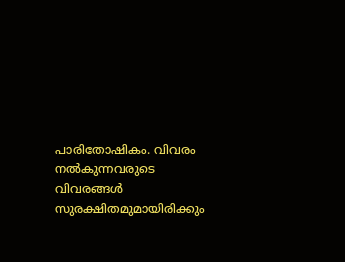പാരിതോഷികം. വിവരം നൽകുന്നവരുടെ വിവരങ്ങൾ സുരക്ഷിതമുമായിരിക്കും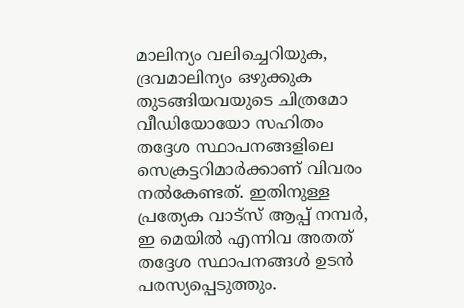മാലിന്യം വലിച്ചെറിയുക, ദ്രവമാലിന്യം ഒഴുക്കുക തുടങ്ങിയവയുടെ ചിത്രമോ വീഡിയോയോ സഹിതം തദ്ദേശ സ്ഥാപനങ്ങളിലെ സെക്രട്ടറിമാർക്കാണ് വിവരം നൽകേണ്ടത്. ഇതിനുള്ള പ്രത്യേക വാട്സ് ആപ്പ് നമ്പർ, ഇ മെയിൽ എന്നിവ അതത് തദ്ദേശ സ്ഥാപനങ്ങൾ ഉടൻ പരസ്യപ്പെടുത്തും.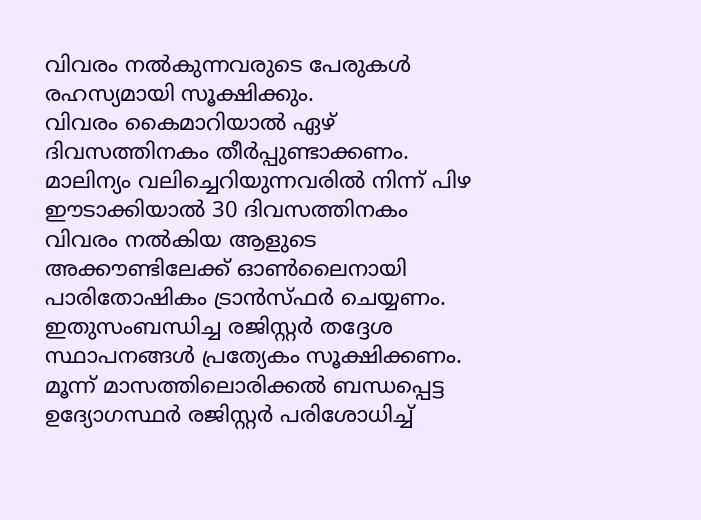വിവരം നൽകുന്നവരുടെ പേരുകൾ രഹസ്യമായി സൂക്ഷിക്കും.
വിവരം കൈമാറിയാൽ ഏഴ് ദിവസത്തിനകം തീർപ്പുണ്ടാക്കണം. മാലിന്യം വലിച്ചെറിയുന്നവരിൽ നിന്ന് പിഴ ഈടാക്കിയാൽ 30 ദിവസത്തിനകം വിവരം നൽകിയ ആളുടെ അക്കൗണ്ടിലേക്ക് ഓൺലൈനായി പാരിതോഷികം ട്രാൻസ്ഫർ ചെയ്യണം. ഇതുസംബന്ധിച്ച രജിസ്റ്റർ തദ്ദേശ സ്ഥാപനങ്ങൾ പ്രത്യേകം സൂക്ഷിക്കണം. മൂന്ന് മാസത്തിലൊരിക്കൽ ബന്ധപ്പെട്ട ഉദ്യോഗസ്ഥർ രജിസ്റ്റർ പരിശോധിച്ച്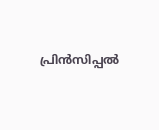പ്രിൻസിപ്പൽ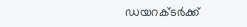ഡയറക്ടർക്ക്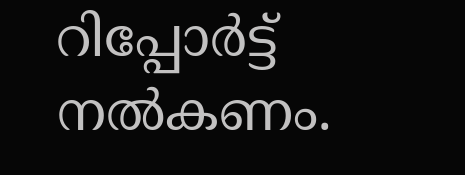റിപ്പോർട്ട് നൽകണം.